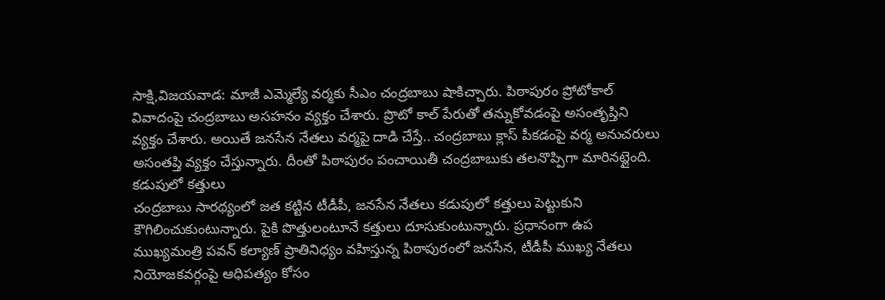సాక్షి,విజయవాడ: మాజీ ఎమ్మెల్యే వర్మకు సీఎం చంద్రబాబు షాకిచ్చారు. పిఠాపురం ప్రోటోకాల్ వివాదంపై చంద్రబాబు అసహనం వ్యక్తం చేశారు. ప్రొటో కాల్ పేరుతో తన్నుకోవడంపై అసంతృప్తిని వ్యక్తం చేశారు. అయితే జనసేన నేతలు వర్మపై దాడి చేస్తే.. చంద్రబాబు క్లాస్ పీకడంపై వర్మ అనుచరులు అసంతప్తి వ్యక్తం చేస్తున్నారు. దీంతో పిఠాపురం పంచాయితీ చంద్రబాబుకు తలనొప్పిగా మారినట్లైంది.
కడుపులో కత్తులు
చంద్రబాబు సారథ్యంలో జత కట్టిన టీడీపీ, జనసేన నేతలు కడుపులో కత్తులు పెట్టుకుని కౌగిలించుకుంటున్నారు. పైకి పొత్తులంటూనే కత్తులు దూసుకుంటున్నారు. ప్రధానంగా ఉప ముఖ్యమంత్రి పవన్ కల్యాణ్ ప్రాతినిధ్యం వహిస్తున్న పిఠాపురంలో జనసేన, టీడీపీ ముఖ్య నేతలు నియోజకవర్గంపై ఆధిపత్యం కోసం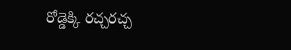రోడ్డెక్కి రచ్చరచ్చ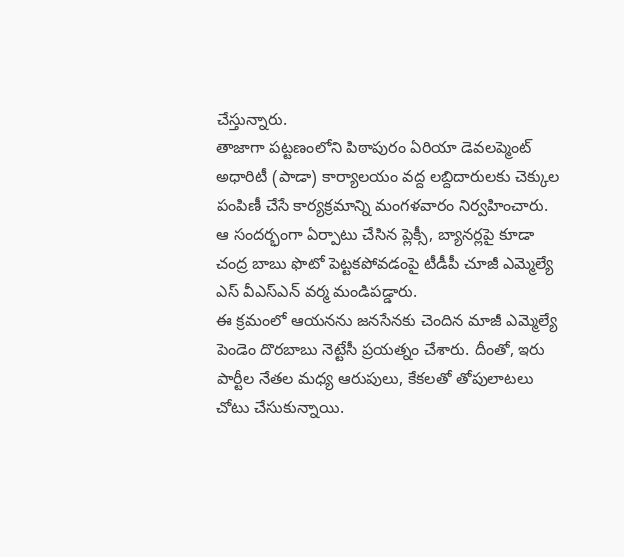చేస్తున్నారు.
తాజాగా పట్టణంలోని పిఠాపురం ఏరియా డెవలప్మెంట్ అధారిటీ (పాడా) కార్యాలయం వద్ద లబ్దిదారులకు చెక్కుల పంపిణీ చేసే కార్యక్రమాన్ని మంగళవారం నిర్వహించారు. ఆ సందర్భంగా ఏర్పాటు చేసిన ప్లెక్సీ, బ్యానర్లపై కూడా చంద్ర బాబు ఫొటో పెట్టకపోవడంపై టీడీపీ చూజీ ఎమ్మెల్యే ఎస్ వీఎస్ఎన్ వర్మ మండిపడ్డారు.
ఈ క్రమంలో ఆయనను జనసేనకు చెందిన మాజీ ఎమ్మెల్యే పెండెం దొరబాబు నెట్టేసీ ప్రయత్నం చేశారు. దీంతో, ఇరు పార్టీల నేతల మధ్య ఆరుపులు, కేకలతో తోపులాటలు చోటు చేసుకున్నాయి.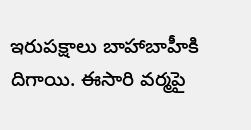ఇరుపక్షాలు బాహాబాహీకి దిగాయి. ఈసారి వర్మపై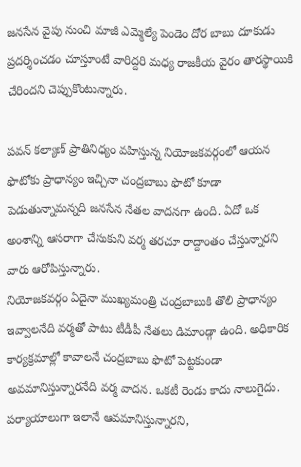జనసేన వైపు నుంచి మాజీ ఎమ్మెల్యే పెండెం దోర బాబు దూకుడు ప్రదర్శించడం చూస్తూంటే వారిద్దరి మధ్య రాజకీయ వైరం తారస్థాయికి చేరిందని చెప్పుకొంటున్నారు.

పవన్ కల్యాణ్ ప్రాతినిధ్యం వహిస్తున్న నియోజకవర్గంలో ఆయన ఫొటోకు ప్రాధాన్యం ఇచ్చినా చంద్రబాబు ఫొటో కూడా పెడుతున్నామన్నది జనసేన నేతల వాదనగా ఉంది. ఏదో ఒక అంశాన్ని ఆసరాగా చేసుకుని వర్మ తరచూ రాద్దాంతం చేస్తున్నారని వారు ఆరోపిస్తున్నారు.
నియోజకవర్గం ఏదైనా ముఖ్యమంత్రి చంద్రబాబుకి తొలి ప్రాధాన్యం ఇవ్వాలనేది వర్మతో పాటు టీడీపీ నేతలు డిమాండ్గా ఉంది. అధికారిక కార్యక్రమాల్లో కావాలనే చంద్రబాబు ఫొటో పెట్టకుండా అవమానిస్తున్నారనేది వర్మ వాదన. ఒకటీ రెండు కాదు నాలుగైదు. పర్యాయాలుగా ఇలానే ఆవమానిస్తున్నారని,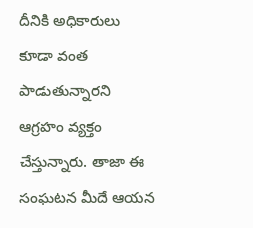దీనికి అధికారులు కూడా వంత పాడుతున్నారని ఆగ్రహం వ్యక్తం చేస్తున్నారు. తాజా ఈ సంఘటన మీదే ఆయన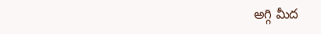అగ్గి మీద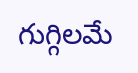గుగ్గిలమే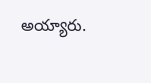అయ్యారు.